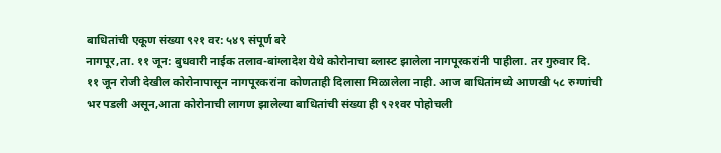बाधितांची एकूण संख्या ९२१ वर: ५४९ संपूर्ण बरे
नागपूर,ता. ११ जून: बुधवारी नाईक तलाव-बांग्लादेश येथे कोरोनाचा ब्लास्ट झालेला नागपूरकरांनी पाहीला. तर गुरुवार दि. ११ जून रोजी देखील कोरोनापासून नागपूरकरांना कोणताही दिलासा मिळालेला नाही. आज बाधितांमध्ये आणखी ५८ रुग्णांची भर पडली असून,आता कोरोनाची लागण झालेल्या बाधितांची संख्या ही ९२१वर पोहोचली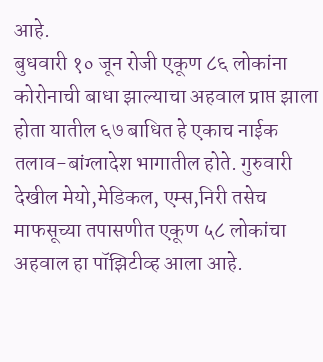आहे.
बुधवारी १० जून रोजी एकूण ८६ लोकांना कोरोनाची बाधा झाल्याचा अहवाल प्राप्त झाला होता यातील ६७ बाधित हे एकाच नाईक तलाव-बांग्लादेश भागातील होते. गुरुवारी देखील मेयो,मेडिकल, एम्स,निरी तसेच माफसूच्या तपासणीत एकूण ५८ लोकांचा अहवाल हा पॉझिटीव्ह आला आहे.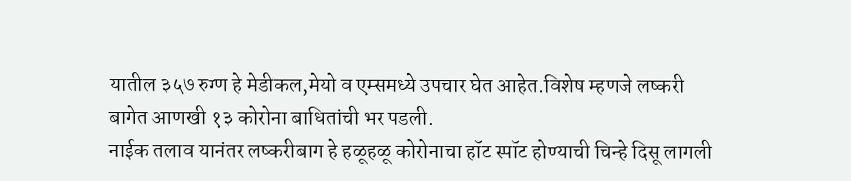यातील ३५७ रुग्ण हे मेडीकल,मेयो व एम्समध्ये उपचार घेत आहेत.विशेष म्हणजे लष्करी बागेत आणखी १३ कोरोना बाधितांची भर पडली.
नाईक तलाव यानंतर लष्करीबाग हे हळूहळू कोरोनाचा हॉट स्पॉट होण्याची चिन्हे दिसू लागली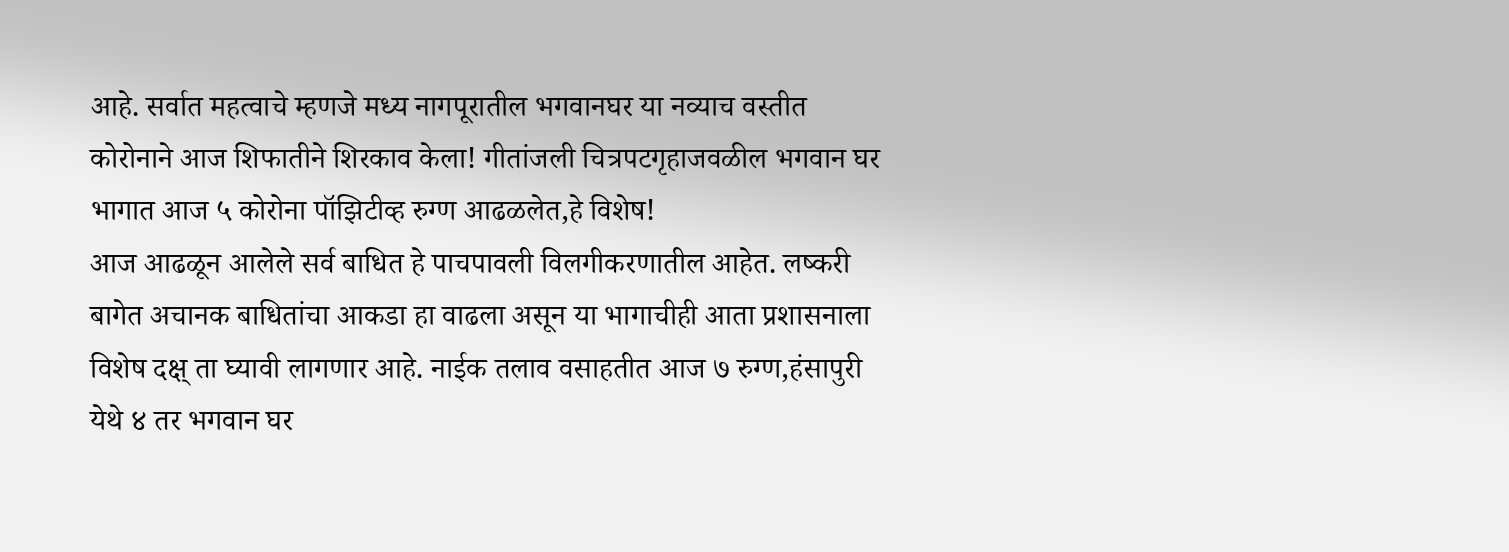आहे. सर्वात महत्वाचे म्हणजे मध्य नागपूरातील भगवानघर या नव्याच वस्तीत कोरोनाने आज शिफातीने शिरकाव केला! गीतांजली चित्रपटगृहाजवळील भगवान घर भागात आज ५ कोरोना पॉझिटीव्ह रुग्ण आढळलेत,हे विशेष!
आज आढळून आलेले सर्व बाधित हे पाचपावली विलगीकरणातील आहेत. लष्करी बागेत अचानक बाधितांचा आकडा हा वाढला असून या भागाचीही आता प्रशासनाला विशेष दक्ष् ता घ्यावी लागणार आहे. नाईक तलाव वसाहतीत आज ७ रुग्ण,हंसापुरी येथे ४ तर भगवान घर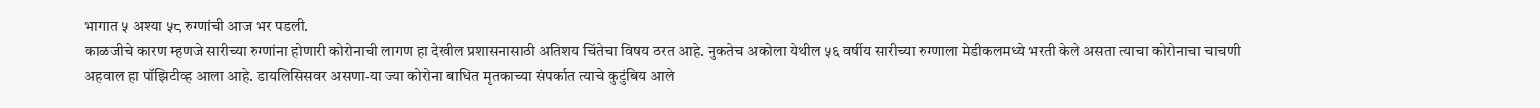भागात ५ अश्या ५८ रुग्णांची आज भर पडली.
काळजीचे कारण म्हणजे सारीच्या रुग्णांना होणारी कोरोनाची लागण हा देखील प्रशासनासाठी अतिशय चिंतेचा विषय ठरत आहे. नुकतेच अकोला येथील ५६ वर्षीय सारीच्या रुग्णाला मेडीकलमध्ये भरती केले असता त्याचा कोरोनाचा चाचणी अहवाल हा पॉझिटीव्ह आला आहे. डायलिसिसवर असणा-या ज्या कोरोना बाधित मृतकाच्या संपर्कात त्याचे कुटुंबिय आले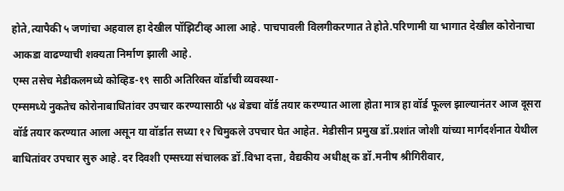होते,त्यापैकी ५ जणांचा अहवाल हा देखील पॉझिटीव्ह आला आहे. पाचपावली विलगीकरणात ते होते.परिणामी या भागात देखील कोरोनाचा आकडा वाढण्याची शक्यता निर्माण झाली आहे.
एम्स तसेच मेडीकलमध्ये कोव्हिड-१९ साठी अतिरिक्त वॉर्डाची व्यवस्था-
एम्समध्ये नुकतेच कोरोनाबाधितांवर उपचार करण्यासाठी ५४ बेडचा वॉर्ड तयार करण्यात आला होता मात्र हा वॉर्ड फूल्ल झाल्यानंतर आज दूसरा वॉर्ड तयार करण्यात आला असून या वॉर्डात सध्या १२ चिमुकले उपचार घेत आहेत. मेडीसीन प्रमुख डॉ.प्रशांत जोशी यांच्या मार्गदर्शनात येथील बाधितांवर उपचार सुरु आहे. दर दिवशी एम्सच्या संचालक डॉ.विभा दत्ता, वैद्यकीय अधीक्ष् क डॉ.मनीष श्रीगिरीवार,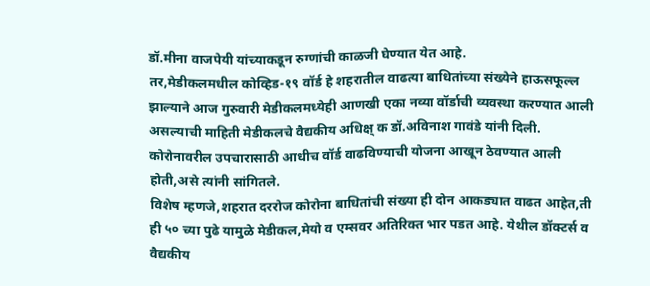डॉ.मीना वाजपेयी यांच्याकडून रुग्णांची काळजी घेण्यात येत आहे.
तर,मेडीकलमधील कोव्हिड-१९ वॉर्ड हे शहरातील वाढत्या बाधितांच्या संख्येने हाऊसफूल्ल झाल्याने आज गुरुवारी मेडीकलमध्येही आणखी एका नव्या वॉर्डाची व्यवस्था करण्यात आली असल्याची माहिती मेडीकलचे वैद्यकीय अधिक्ष् क डॉ.अविनाश गावंडे यांनी दिली. कोरोनावरील उपचारासाठी आधीच वॉर्ड वाढविण्याची योजना आखून ठेवण्यात आली होती,असे त्यांनी सांगितले.
विशेष म्हणजे,शहरात दररोज कोरोना बाधितांची संख्या ही दोन आकड्यात वाढत आहेत,ती ही ५० च्या पुढे यामुळे मेडीकल,मेयो व एम्सवर अतिरिक्त भार पडत आहे. येथील डॉक्टर्स व वैद्यकीय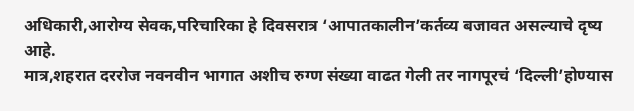अधिकारी,आरोग्य सेवक,परिचारिका हे दिवसरात्र ‘आपातकालीन’कर्तव्य बजावत असल्याचे दृष्य आहे.
मात्र,शहरात दररोज नवनवीन भागात अशीच रुग्ण संख्या वाढत गेली तर नागपूरचं ‘दिल्ली’होण्यास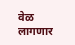वेळ लागणार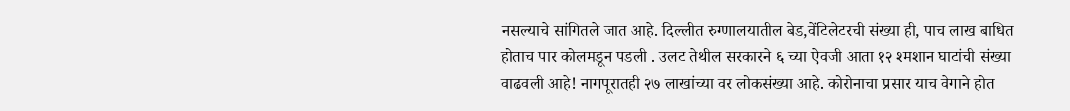नसल्याचे सांगितले जात आहे. दिल्लीत रुग्णालयातील बेड,वेंटिलेटरची संख्या ही, पाच लाख बाधित होताच पार कोलमडून पडली . उलट तेथील सरकारने ६ च्या ऐवजी आता १२ श्मशान घाटांची संख्या वाढवली आहे! नागपूरातही २७ लाखांच्या वर लोकसंख्या आहे. कोरोनाचा प्रसार याच वेगाने होत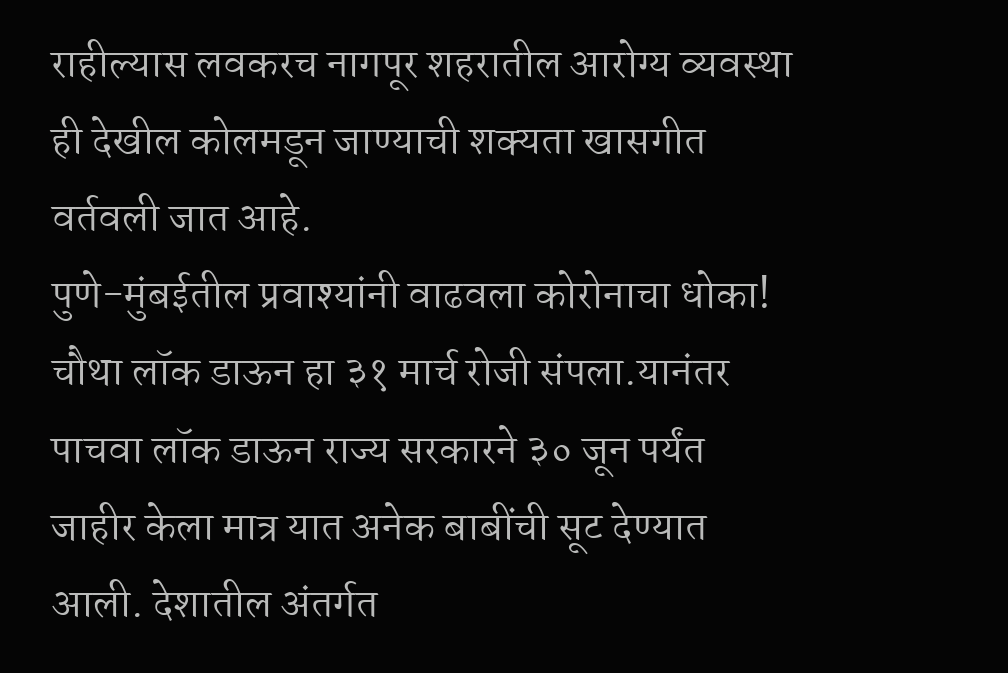राहील्यास लवकरच नागपूर शहरातील आरोग्य व्यवस्था ही देखील कोलमडून जाण्याची शक्यता खासगीत वर्तवली जात आहे.
पुणे-मुंबईतील प्रवाश्यांनी वाढवला कोरोनाचा धोका!
चौथा लॉक डाऊन हा ३१ मार्च रोजी संपला.यानंतर पाचवा लॉक डाऊन राज्य सरकारने ३० जून पर्यंत जाहीर केला मात्र यात अनेक बाबींची सूट देण्यात आली. देशातील अंतर्गत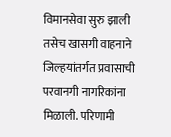विमानसेवा सुरु झाली तसेच खासगी वाहनाने जिल्हयांतर्गत प्रवासाची परवानगी नागरिकांना मिळाली. परिणामी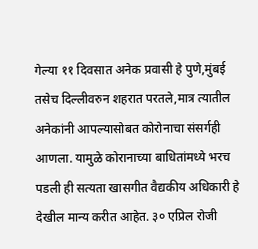गेल्या ११ दिवसात अनेक प्रवासी हे पुणे,मुंबई तसेच दिल्लीवरुन शहरात परतले,मात्र त्यातील अनेकांनी आपल्यासोबत कोरोनाचा संसर्गही आणला. यामुळे कोरानाच्या बाधितांमध्ये भरच पडली ही सत्यता खासगीत वैद्यकीय अधिकारी हे देखील मान्य करीत आहेत. ३० एप्रिल रोजी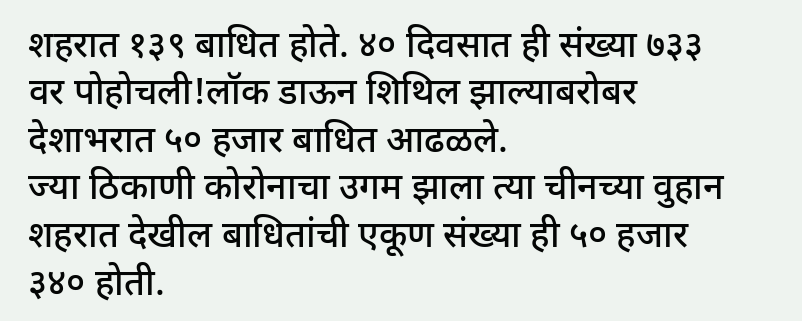शहरात १३९ बाधित होते. ४० दिवसात ही संख्या ७३३ वर पोहोचली!लॉक डाऊन शिथिल झाल्याबरोबर देशाभरात ५० हजार बाधित आढळले.
ज्या ठिकाणी कोरोनाचा उगम झाला त्या चीनच्या वुहान शहरात देखील बाधितांची एकूण संख्या ही ५० हजार ३४० होती.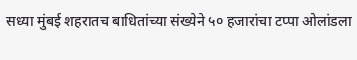सध्या मुंबई शहरातच बाधितांच्या संख्येने ५० हजारांचा टप्पा ओलांडला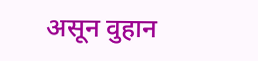असून वुहान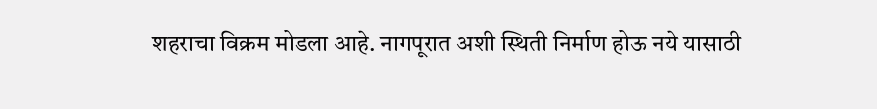शहराचा विक्रम मोडला आहे. नागपूरात अशी स्थिती निर्माण होऊ नये यासाठी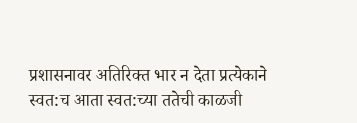प्रशासनावर अतिरिक्त भार न देता प्रत्येकाने स्वत:च आता स्वत:च्या ततेची काळजी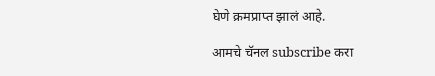घेणे क्रमप्राप्त झालं आहे.

आमचे चॅनल subscribe करा